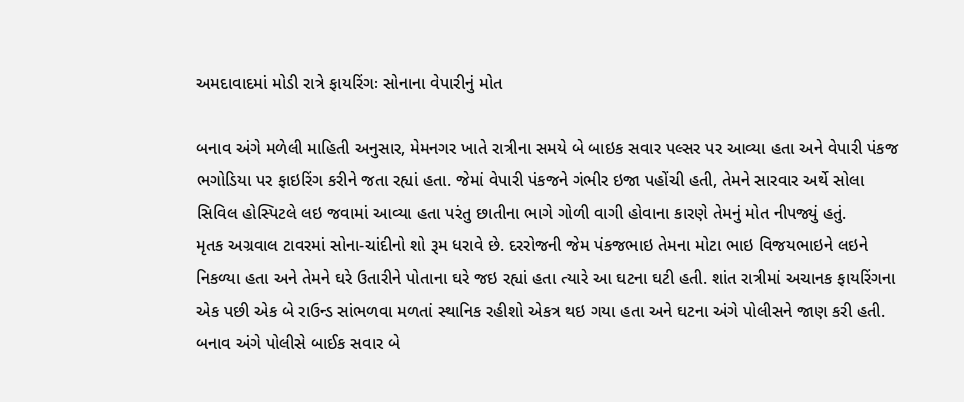અમદાવાદમાં મોડી રાત્રે ફાયરિંગઃ સોનાના વેપારીનું મોત

બનાવ અંગે મળેલી માહિતી અનુસાર, મેમનગર ખાતે રાત્રીના સમયે બે બાઇક સવાર પલ્સર પર આવ્યા હતા અને વેપારી પંકજ ભગોડિયા પર ફાઇરિંગ કરીને જતા રહ્યાં હતા. જેમાં વેપારી પંકજને ગંભીર ઇજા પહોંચી હતી, તેમને સારવાર અર્થે સોલા સિવિલ હોસ્પિટલે લઇ જવામાં આવ્યા હતા પરંતુ છાતીના ભાગે ગોળી વાગી હોવાના કારણે તેમનું મોત નીપજ્યું હતું.
મૃતક અગ્રવાલ ટાવરમાં સોના-ચાંદીનો શો રૂમ ધરાવે છે. દરરોજની જેમ પંકજભાઇ તેમના મોટા ભાઇ વિજયભાઇને લઇને નિકળ્યા હતા અને તેમને ઘરે ઉતારીને પોતાના ઘરે જઇ રહ્યાં હતા ત્યારે આ ઘટના ઘટી હતી. શાંત રાત્રીમાં અચાનક ફાયરિંગના એક પછી એક બે રાઉન્ડ સાંભળવા મળતાં સ્થાનિક રહીશો એકત્ર થઇ ગયા હતા અને ઘટના અંગે પોલીસને જાણ કરી હતી. બનાવ અંગે પોલીસે બાઈક સવાર બે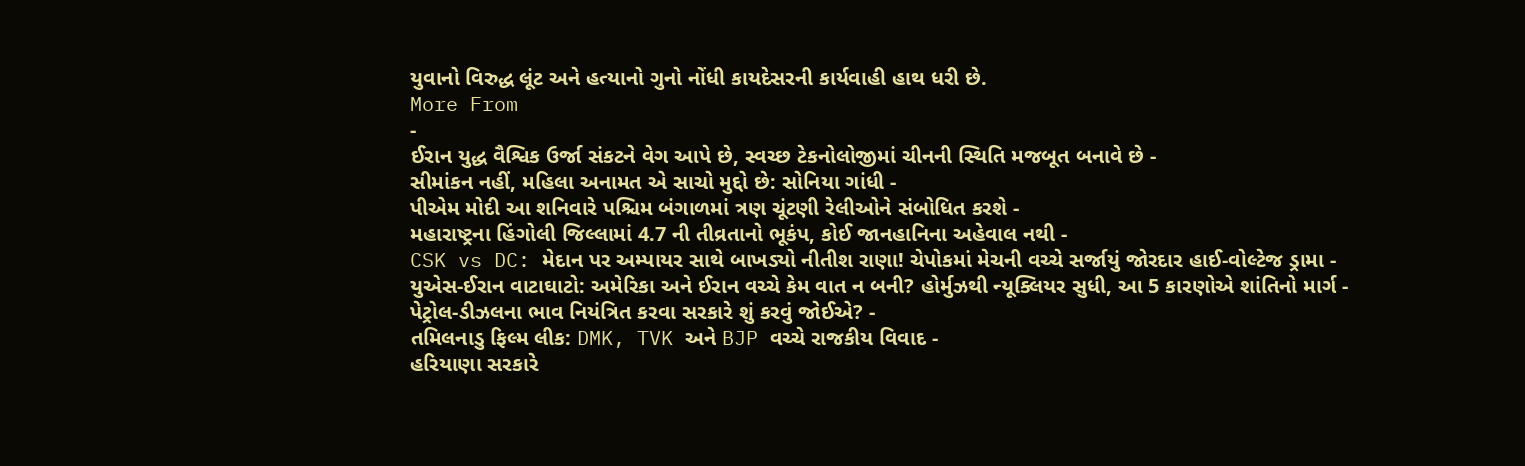યુવાનો વિરુદ્ધ લૂંટ અને હત્યાનો ગુનો નોંધી કાયદેસરની કાર્યવાહી હાથ ધરી છે.
More From
-
ઈરાન યુદ્ધ વૈશ્વિક ઉર્જા સંકટને વેગ આપે છે, સ્વચ્છ ટેકનોલોજીમાં ચીનની સ્થિતિ મજબૂત બનાવે છે -
સીમાંકન નહીં, મહિલા અનામત એ સાચો મુદ્દો છે: સોનિયા ગાંધી -
પીએમ મોદી આ શનિવારે પશ્ચિમ બંગાળમાં ત્રણ ચૂંટણી રેલીઓને સંબોધિત કરશે -
મહારાષ્ટ્રના હિંગોલી જિલ્લામાં 4.7 ની તીવ્રતાનો ભૂકંપ, કોઈ જાનહાનિના અહેવાલ નથી -
CSK vs DC: મેદાન પર અમ્પાયર સાથે બાખડ્યો નીતીશ રાણા! ચેપોકમાં મેચની વચ્ચે સર્જાયું જોરદાર હાઈ-વોલ્ટેજ ડ્રામા -
યુએસ-ઈરાન વાટાઘાટો: અમેરિકા અને ઈરાન વચ્ચે કેમ વાત ન બની? હોર્મુઝથી ન્યૂક્લિયર સુધી, આ 5 કારણોએ શાંતિનો માર્ગ -
પેટ્રોલ-ડીઝલના ભાવ નિયંત્રિત કરવા સરકારે શું કરવું જોઈએ? -
તમિલનાડુ ફિલ્મ લીક: DMK, TVK અને BJP વચ્ચે રાજકીય વિવાદ -
હરિયાણા સરકારે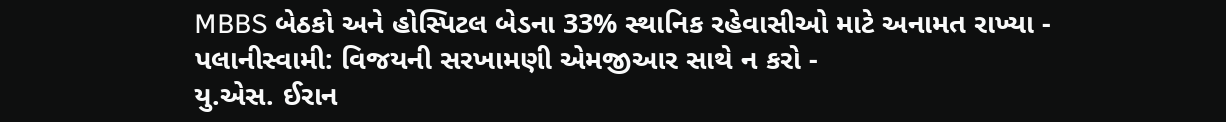MBBS બેઠકો અને હોસ્પિટલ બેડના 33% સ્થાનિક રહેવાસીઓ માટે અનામત રાખ્યા -
પલાનીસ્વામી: વિજયની સરખામણી એમજીઆર સાથે ન કરો -
યુ.એસ. ઈરાન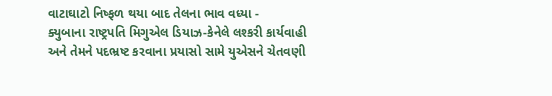વાટાઘાટો નિષ્ફળ થયા બાદ તેલના ભાવ વધ્યા -
ક્યુબાના રાષ્ટ્રપતિ મિગુએલ ડિયાઝ-કેનેલે લશ્કરી કાર્યવાહી અને તેમને પદભ્રષ્ટ કરવાના પ્રયાસો સામે યુએસને ચેતવણી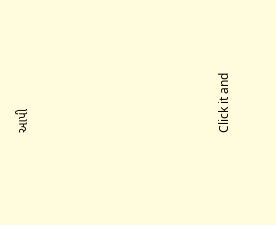આપી








Click it and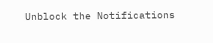Unblock the Notifications